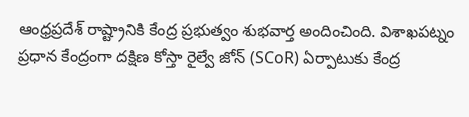ఆంధ్రప్రదేశ్ రాష్ట్రానికి కేంద్ర ప్రభుత్వం శుభవార్త అందించింది. విశాఖపట్నం ప్రధాన కేంద్రంగా దక్షిణ కోస్తా రైల్వే జోన్ (SCoR) ఏర్పాటుకు కేంద్ర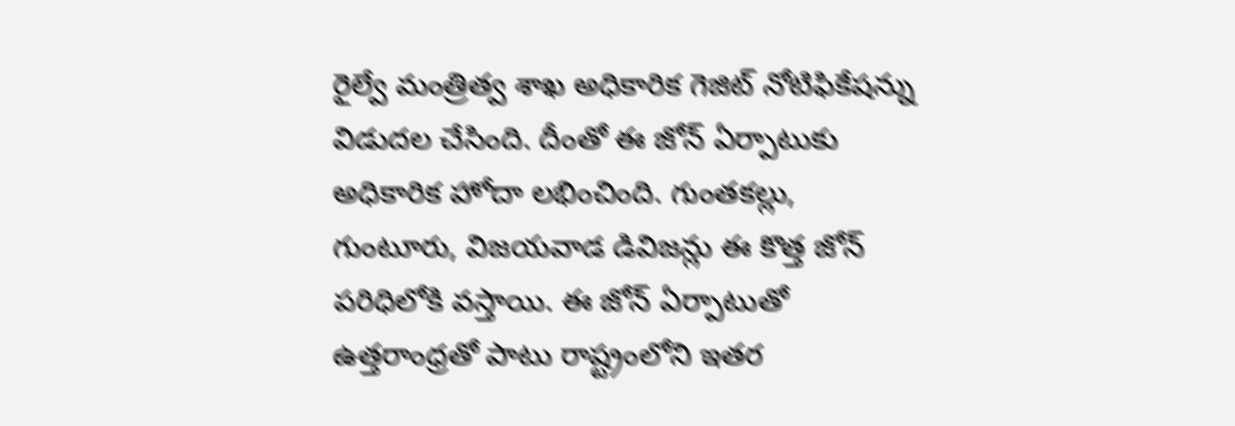రైల్వే మంత్రిత్వ శాఖ అధికారిక గెజిట్ నోటిఫికేషన్ను విడుదల చేసింది. దీంతో ఈ జోన్ ఏర్పాటుకు అధికారిక హోదా లభించింది. గుంతకల్లు, గుంటూరు, విజయవాడ డివిజన్లు ఈ కొత్త జోన్ పరిధిలోకి వస్తాయి. ఈ జోన్ ఏర్పాటుతో ఉత్తరాంధ్రతో పాటు రాష్ట్రంలోని ఇతర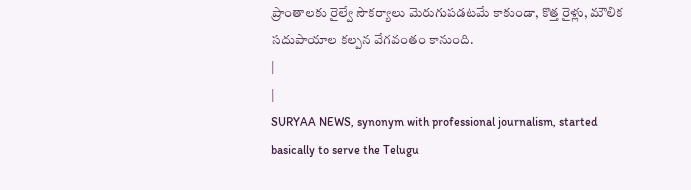ప్రాంతాలకు రైల్వే సౌకర్యాలు మెరుగుపడటమే కాకుండా, కొత్త రైళ్లు, మౌలిక సదుపాయాల కల్పన వేగవంతం కానుంది.
|
|
SURYAA NEWS, synonym with professional journalism, started basically to serve the Telugu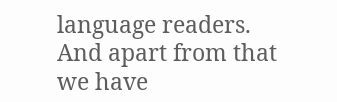language readers. And apart from that we have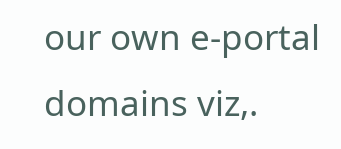our own e-portal domains viz,.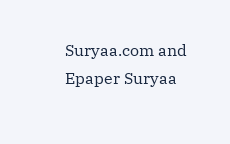Suryaa.com and Epaper Suryaa